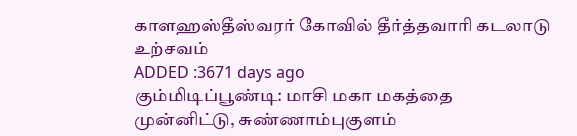காளஹஸ்தீஸ்வரர் கோவில் தீர்த்தவாரி கடலாடு உற்சவம்
ADDED :3671 days ago
கும்மிடிப்பூண்டி: மாசி மகா மகத்தை முன்னிட்டு, சுண்ணாம்புகுளம்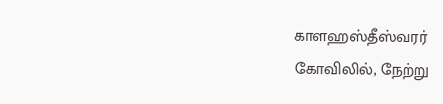காளஹஸ்தீஸ்வரர்
கோவிலில், நேற்று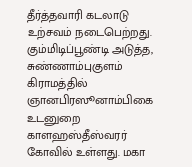தீர்த்தவாரி கடலாடு உற்சவம் நடைபெற்றது.
கும்மிடிப்பூண்டி அடுத்த, சுண்ணாம்புகுளம் கிராமத்தில் ஞானபிரஸூனாம்பிகை உடனுறை
காளஹஸ்தீஸ்வரர் கோவில் உள்ளது. மகா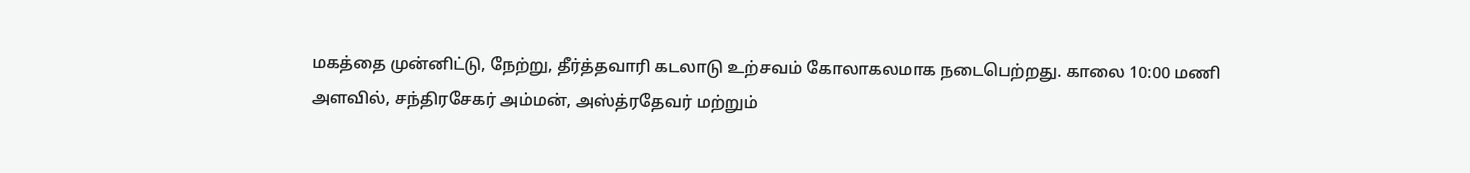மகத்தை முன்னிட்டு, நேற்று, தீர்த்தவாரி கடலாடு உற்சவம் கோலாகலமாக நடைபெற்றது. காலை 10:00 மணி அளவில், சந்திரசேகர் அம்மன், அஸ்த்ரதேவர் மற்றும்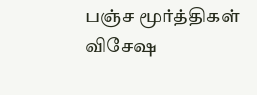பஞ்ச மூர்த்திகள் விசேஷ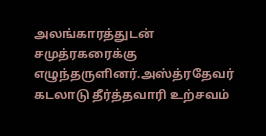அலங்காரத்துடன் சமுத்ரகரைக்கு
எழுந்தருளினர்.அஸ்த்ரதேவர் கடலாடு தீர்த்தவாரி உற்சவம்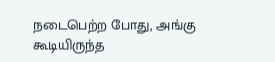நடைபெற்ற போது, அங்கு
கூடியிருந்த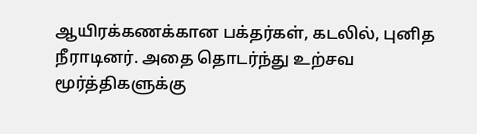ஆயிரக்கணக்கான பக்தர்கள், கடலில், புனித நீராடினர். அதை தொடர்ந்து உற்சவ
மூர்த்திகளுக்கு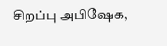சிறப்பு அபிஷேக,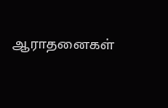ஆராதனைகள்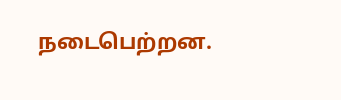நடைபெற்றன.